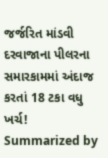જર્જરિત માંડવી દરવાજાના પીલરના સમારકામમાં અંદાજ કરતાં 18 ટકા વધુ ખર્ચ!
Summarized by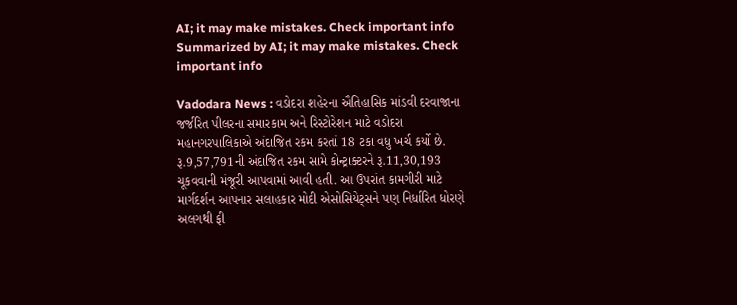AI; it may make mistakes. Check important info
Summarized by AI; it may make mistakes. Check important info

Vadodara News : વડોદરા શહેરના ઐતિહાસિક માંડવી દરવાજાના જર્જરિત પીલરના સમારકામ અને રિસ્ટોરેશન માટે વડોદરા મહાનગરપાલિકાએ અંદાજિત રકમ કરતાં 18 ટકા વધુ ખર્ચ કર્યો છે. રૂ.9,57,791ની અંદાજિત રકમ સામે કોન્ટ્રાક્ટરને રૂ.11,30,193 ચૂકવવાની મંજૂરી આપવામાં આવી હતી. આ ઉપરાંત કામગીરી માટે માર્ગદર્શન આપનાર સલાહકાર મોદી એસોસિયેટ્સને પણ નિર્ધારિત ધોરણે અલગથી ફી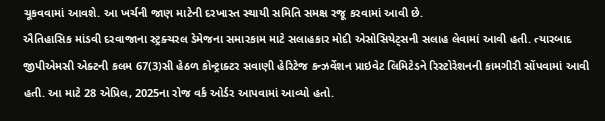ચૂકવવામાં આવશે. આ ખર્ચની જાણ માટેની દરખાસ્ત સ્થાયી સમિતિ સમક્ષ રજૂ કરવામાં આવી છે.
ઐતિહાસિક માંડવી દરવાજાના સ્ટ્રક્ચરલ ડેમેજના સમારકામ માટે સલાહકાર મોદી એસોસિયેટ્સની સલાહ લેવામાં આવી હતી. ત્યારબાદ જીપીએમસી એક્ટની કલમ 67(3)સી હેઠળ કોન્ટ્રાક્ટર સવાણી હેરિટેજ કન્ઝર્વેશન પ્રાઇવેટ લિમિટેડને રિસ્ટોરેશનની કામગીરી સોંપવામાં આવી હતી. આ માટે 28 એપ્રિલ, 2025ના રોજ વર્ક ઓર્ડર આપવામાં આવ્યો હતો.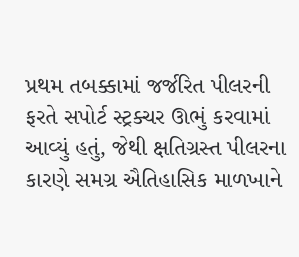પ્રથમ તબક્કામાં જર્જરિત પીલરની ફરતે સપોર્ટ સ્ટ્રક્ચર ઊભું કરવામાં આવ્યું હતું, જેથી ક્ષતિગ્રસ્ત પીલરના કારણે સમગ્ર ઐતિહાસિક માળખાને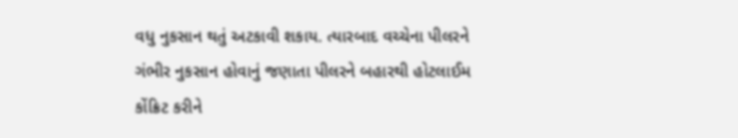વધુ નુકસાન થતું અટકાવી શકાય. ત્યારબાદ વચ્ચેના પીલરને ગંભીર નુકસાન હોવાનું જણાતા પીલરને બહારથી હોટલાઈમ કોંક્રિટ કરીને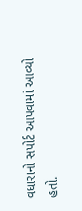વધારાનો સપોર્ટ આપવામાં આવ્યો હતો.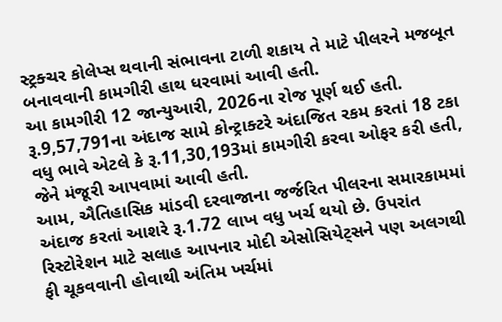સ્ટ્રક્ચર કોલેપ્સ થવાની સંભાવના ટાળી શકાય તે માટે પીલરને મજબૂત બનાવવાની કામગીરી હાથ ધરવામાં આવી હતી.
આ કામગીરી 12 જાન્યુઆરી, 2026ના રોજ પૂર્ણ થઈ હતી. રૂ.9,57,791ના અંદાજ સામે કોન્ટ્રાક્ટરે અંદાજિત રકમ કરતાં 18 ટકા વધુ ભાવે એટલે કે રૂ.11,30,193માં કામગીરી કરવા ઓફર કરી હતી, જેને મંજૂરી આપવામાં આવી હતી.
આમ, ઐતિહાસિક માંડવી દરવાજાના જર્જરિત પીલરના સમારકામમાં અંદાજ કરતાં આશરે રૂ.1.72 લાખ વધુ ખર્ચ થયો છે. ઉપરાંત રિસ્ટોરેશન માટે સલાહ આપનાર મોદી એસોસિયેટ્સને પણ અલગથી ફી ચૂકવવાની હોવાથી અંતિમ ખર્ચમાં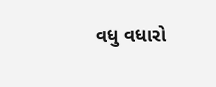વધુ વધારો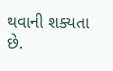થવાની શક્યતા છે.